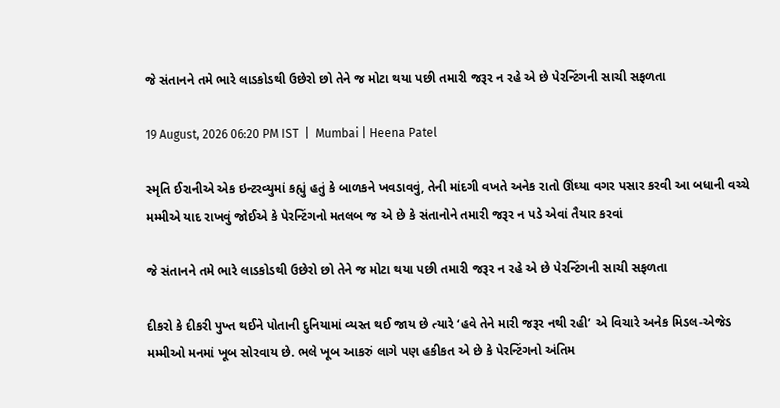જે સંતાનને તમે ભારે લાડકોડથી ઉછેરો છો તેને જ મોટા થયા પછી તમારી જરૂર ન રહે એ છે પેરન્ટિંગની સાચી સફળતા

19 August, 2026 06:20 PM IST  |  Mumbai | Heena Patel

સ્મૃતિ ઈરાનીએ એક ઇન્ટરવ્યુમાં કહ્યું હતું કે બાળકને ખવડાવવું, તેની માંદગી વખતે અનેક રાતો ઊંઘ્યા વગર પસાર કરવી આ બધાની વચ્ચે મમ્મીએ યાદ રાખવું જોઈએ કે પેરન્ટિંગનો મતલબ જ એ છે કે સંતાનોને તમારી જરૂર ન પડે એવાં તૈયાર કરવાં

જે સંતાનને તમે ભારે લાડકોડથી ઉછેરો છો તેને જ મોટા થયા પછી તમારી જરૂર ન રહે એ છે પેરન્ટિંગની સાચી સફળતા

દીકરો કે દીકરી પુખ્ત થઈને પોતાની દુનિયામાં વ્યસ્ત થઈ જાય છે ત્યારે ‘હવે તેને મારી જરૂર નથી રહી’ એ વિચારે અનેક મિડલ-એજેડ મમ્મીઓ મનમાં ખૂબ સોરવાય છે. ભલે ખૂબ આકરું લાગે પણ હકીકત એ છે કે પેરન્ટિંગનો અંતિમ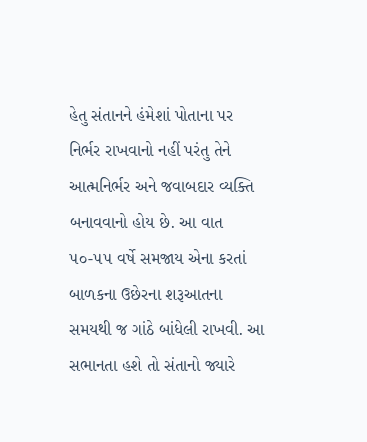હેતુ સંતાનને હંમેશાં પોતાના પર નિર્ભર રાખવાનો નહીં પરંતુ તેને આત્મનિર્ભર અને જવાબદાર વ્યક્તિ બનાવવાનો હોય છે. આ વાત ૫૦-૫૫ વર્ષે સમજાય એના કરતાં બાળકના ઉછેરના શરૂઆતના સમયથી જ ગાંઠે બાંધેલી રાખવી. આ સભાનતા હશે તો સંતાનો જ્યારે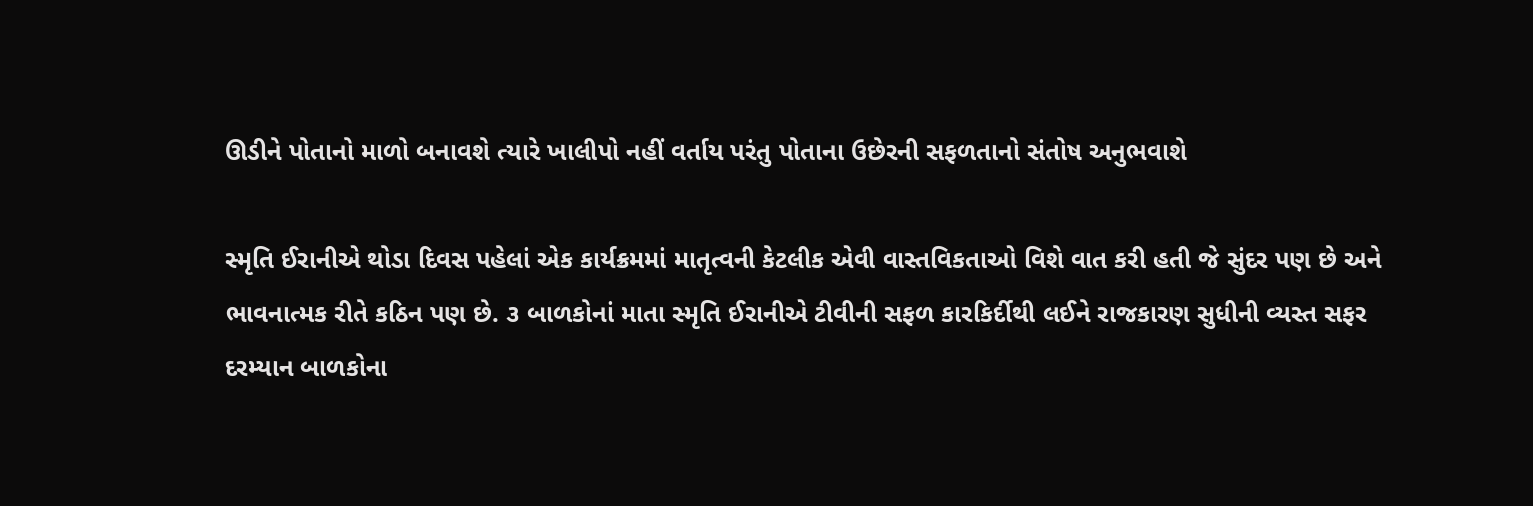ઊડીને પોતાનો માળો બનાવશે ત્યારે ખાલીપો નહીં વર્તાય પરંતુ પોતાના ઉછેરની સફળતાનો સંતોષ અનુભવાશે

સ્મૃતિ ઈરાનીએ થોડા દિવસ પહેલાં એક કાર્યક્રમમાં માતૃત્વની કેટલીક એવી વાસ્તવિકતાઓ વિશે વાત કરી હતી જે સુંદર પણ છે અને ભાવનાત્મક રીતે કઠિન પણ છે. ૩ બાળકોનાં માતા સ્મૃતિ ઈરાનીએ ટીવીની સફળ કારકિર્દીથી લઈને રાજકારણ સુધીની વ્યસ્ત સફર દરમ્યાન બાળકોના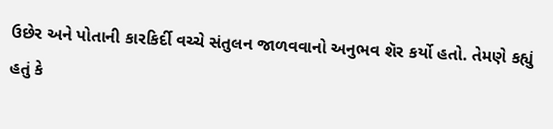ઉછેર અને પોતાની કારકિર્દી વચ્ચે સંતુલન જાળવવાનો અનુભવ શૅર કર્યો હતો. તેમણે કહ્યું હતું કે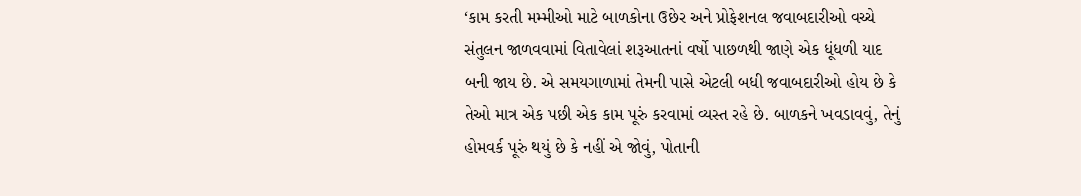‘કામ કરતી મમ્મીઓ માટે બાળકોના ઉછેર અને પ્રોફેશનલ જવાબદારીઓ વચ્ચે સંતુલન જાળવવામાં વિતાવેલાં શરૂઆતનાં વર્ષો પાછળથી જાણે એક ધૂંધળી યાદ બની જાય છે. એ સમયગાળામાં તેમની પાસે એટલી બધી જવાબદારીઓ હોય છે કે તેઓ માત્ર એક પછી એક કામ પૂરું કરવામાં વ્યસ્ત રહે છે. બાળકને ખવડાવવું, તેનું હોમવર્ક પૂરું થયું છે કે નહીં એ જોવું, પોતાની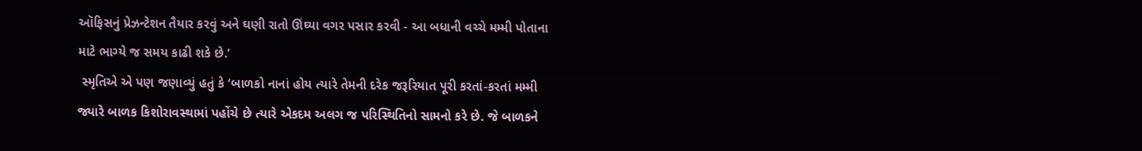ઑફિસનું પ્રેઝન્ટેશન તૈયાર કરવું અને ઘણી રાતો ઊંઘ્યા વગર પસાર કરવી - આ બધાની વચ્ચે મમ્મી પોતાના માટે ભાગ્યે જ સમય કાઢી શકે છે.’
 સ્મૃતિએ એ પણ જણાવ્યું હતું કે ‘બાળકો નાનાં હોય ત્યારે તેમની દરેક જરૂરિયાત પૂરી કરતાં-કરતાં મમ્મી જ્યારે બાળક કિશોરાવસ્થામાં પહોંચે છે ત્યારે એકદમ અલગ જ પરિસ્થિતિનો સામનો કરે છે. જે બાળકને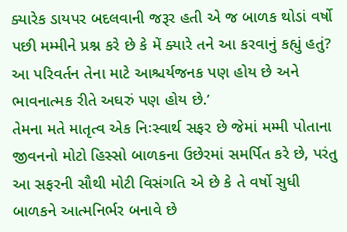ક્યારેક ડાયપર બદલવાની જરૂર હતી એ જ બાળક થોડાં વર્ષો પછી મમ્મીને પ્રશ્ન કરે છે કે મેં ક્યારે તને આ કરવાનું કહ્યું હતું? આ પરિવર્તન તેના માટે આશ્ચર્યજનક પણ હોય છે અને ભાવનાત્મક રીતે અઘરું પણ હોય છે.’
તેમના મતે માતૃત્વ એક નિઃસ્વાર્થ સફર છે જેમાં મમ્મી પોતાના જીવનનો મોટો હિસ્સો બાળકના ઉછેરમાં સમર્પિત કરે છે, પરંતુ આ સફરની સૌથી મોટી વિસંગતિ એ છે કે તે વર્ષો સુધી બાળકને આત્મનિર્ભર બનાવે છે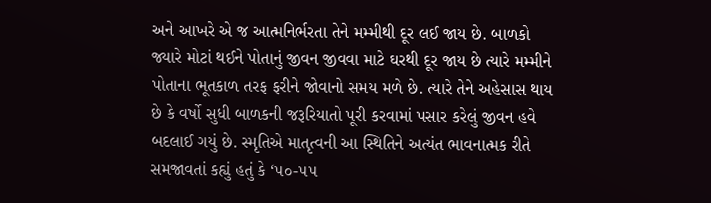અને આખરે એ જ આત્મનિર્ભરતા તેને મમ્મીથી દૂર લઈ જાય છે. બાળકો જ્યારે મોટાં થઈને પોતાનું જીવન જીવવા માટે ઘરથી દૂર જાય છે ત્યારે મમ્મીને પોતાના ભૂતકાળ તરફ ફરીને જોવાનો સમય મળે છે. ત્યારે તેને અહેસાસ થાય છે કે વર્ષો સુધી બાળકની જરૂરિયાતો પૂરી કરવામાં પસાર કરેલું જીવન હવે બદલાઈ ગયું છે. સ્મૃતિએ માતૃત્વની આ સ્થિતિને અત્યંત ભાવનાત્મક રીતે સમજાવતાં કહ્યું હતું કે ‘૫૦-૫૫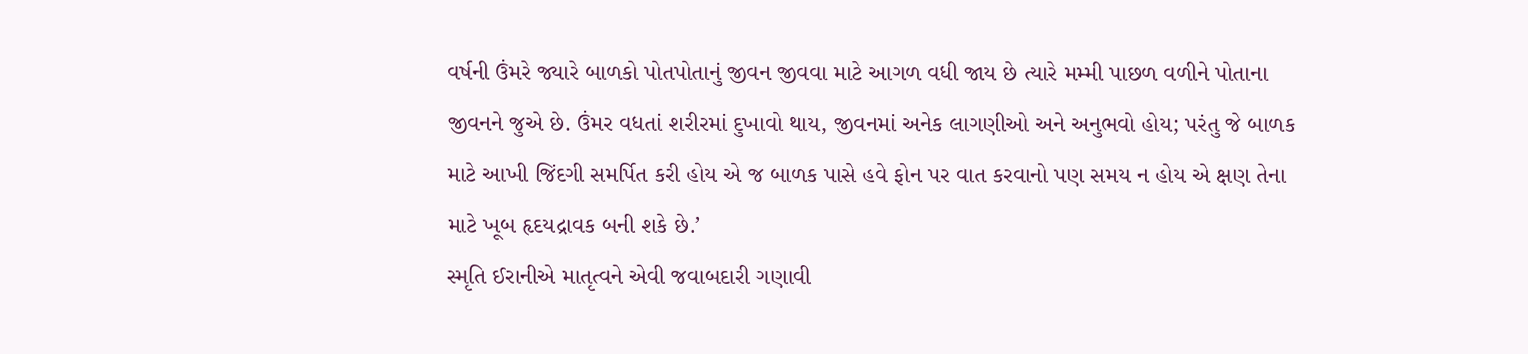વર્ષની ઉંમરે જ્યારે બાળકો પોતપોતાનું જીવન જીવવા માટે આગળ વધી જાય છે ત્યારે મમ્મી પાછળ વળીને પોતાના જીવનને જુએ છે. ઉંમર વધતાં શરીરમાં દુખાવો થાય, જીવનમાં અનેક લાગણીઓ અને અનુભવો હોય; પરંતુ જે બાળક માટે આખી જિંદગી સમર્પિત કરી હોય એ જ બાળક પાસે હવે ફોન પર વાત કરવાનો પણ સમય ન હોય એ ક્ષણ તેના માટે ખૂબ હૃદયદ્રાવક બની શકે છે.’
સ્મૃતિ ઈરાનીએ માતૃત્વને એવી જવાબદારી ગણાવી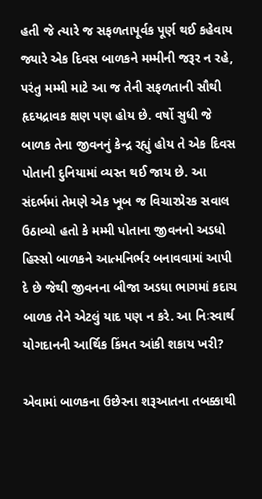હતી જે ત્યારે જ સફળતાપૂર્વક પૂર્ણ થઈ કહેવાય જ્યારે એક દિવસ બાળકને મમ્મીની જરૂર ન રહે, પરંતુ મમ્મી માટે આ જ તેની સફળતાની સૌથી હૃદયદ્રાવક ક્ષણ પણ હોય છે. વર્ષો સુધી જે બાળક તેના જીવનનું કેન્દ્ર રહ્યું હોય તે એક દિવસ પોતાની દુનિયામાં વ્યસ્ત થઈ જાય છે. આ સંદર્ભમાં તેમણે એક ખૂબ જ વિચારપ્રેરક સવાલ ઉઠાવ્યો હતો કે મમ્મી પોતાના જીવનનો અડધો હિસ્સો બાળકને આત્મનિર્ભર બનાવવામાં આપી દે છે જેથી જીવનના બીજા અડધા ભાગમાં કદાચ બાળક તેને એટલું યાદ પણ ન કરે. આ નિઃસ્વાર્થ યોગદાનની આર્થિક કિંમત આંકી શકાય ખરી?

એવામાં બાળકના ઉછેરના શરૂઆતના તબક્કાથી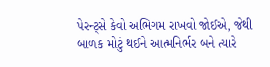પેરન્ટ્સે કેવો અભિગમ રાખવો જોઈએ, જેથી બાળક મોટું થઈને આત્મનિર્ભર બને ત્યારે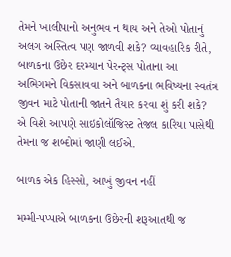તેમને ખાલીપાનો અનુભવ ન થાય અને તેઓ પોતાનું અલગ અસ્તિત્વ પણ જાળવી શકે? વ્યાવહારિક રીતે, બાળકના ઉછેર દરમ્યાન પેરન્ટ્સ પોતાના આ અભિગમને વિકસાવવા અને બાળકના ભવિષ્યના સ્વતંત્ર જીવન માટે પોતાની જાતને તૈયાર કરવા શું કરી શકે? એ વિશે આપણે સાઇકોલૉજિસ્ટ તેજલ કારિયા પાસેથી તેમના જ શબ્દોમાં જાણી લઈએ.

બાળક એક હિસ્સો, આખું જીવન નહીં

મમ્મી-પપ્પાએ બાળકના ઉછેરની શરૂઆતથી જ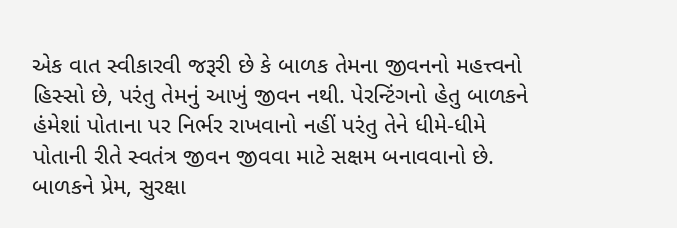એક વાત સ્વીકારવી જરૂરી છે કે બાળક તેમના જીવનનો મહત્ત્વનો હિસ્સો છે, પરંતુ તેમનું આખું જીવન નથી. પેરન્ટિંગનો હેતુ બાળકને હંમેશાં પોતાના પર નિર્ભર રાખવાનો નહીં પરંતુ તેને ધીમે-ધીમે પોતાની રીતે સ્વતંત્ર જીવન જીવવા માટે સક્ષમ બનાવવાનો છે. બાળકને પ્રેમ, સુરક્ષા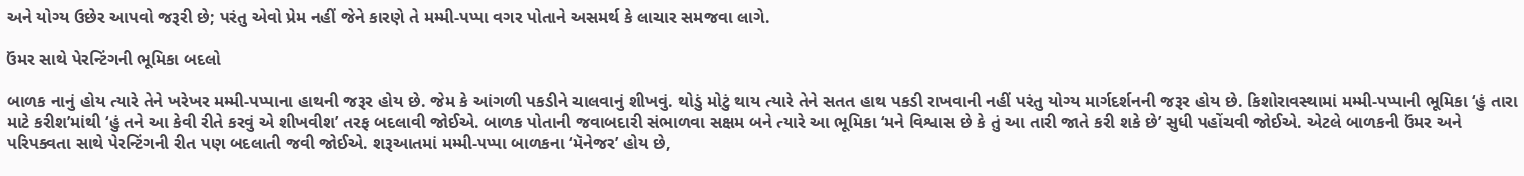અને યોગ્ય ઉછેર આપવો જરૂરી છે; પરંતુ એવો પ્રેમ નહીં જેને કારણે તે મમ્મી-પપ્પા વગર પોતાને અસમર્થ કે લાચાર સમજવા લાગે.

ઉંમર સાથે પેરન્ટિંગની ભૂમિકા બદલો

બાળક નાનું હોય ત્યારે તેને ખરેખર મમ્મી-પપ્પાના હાથની જરૂર હોય છે. જેમ કે આંગળી પકડીને ચાલવાનું શીખવું. થોડું મોટું થાય ત્યારે તેને સતત હાથ પકડી રાખવાની નહીં પરંતુ યોગ્ય માર્ગદર્શનની જરૂર હોય છે. કિશોરાવસ્થામાં મમ્મી-પપ્પાની ભૂમિકા ‘હું તારા માટે કરીશ’માંથી ‘હું તને આ કેવી રીતે કરવું એ શીખવીશ’ તરફ બદલાવી જોઈએ. બાળક પોતાની જવાબદારી સંભાળવા સક્ષમ બને ત્યારે આ ભૂમિકા ‘મને વિશ્વાસ છે કે તું આ તારી જાતે કરી શકે છે’ સુધી પહોંચવી જોઈએ. એટલે બાળકની ઉંમર અને પરિપક્વતા સાથે પેરન્ટિંગની રીત પણ બદલાતી જવી જોઈએ. શરૂઆતમાં મમ્મી-પપ્પા બાળકના ‘મૅનેજર’ હોય છે,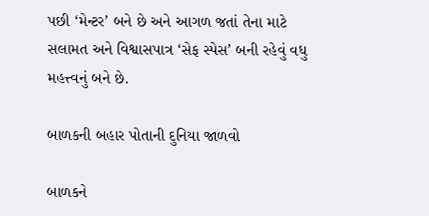પછી ‘મેન્ટર’ બને છે અને આગળ જતાં તેના માટે સલામત અને વિશ્વાસપાત્ર ‘સેફ સ્પેસ’ બની રહેવું વધુ મહત્ત્વનું બને છે.

બાળકની બહાર પોતાની દુનિયા જાળવો

બાળકને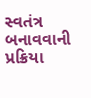સ્વતંત્ર બનાવવાની પ્રક્રિયા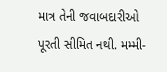માત્ર તેની જવાબદારીઓ પૂરતી સીમિત નથી. મમ્મી-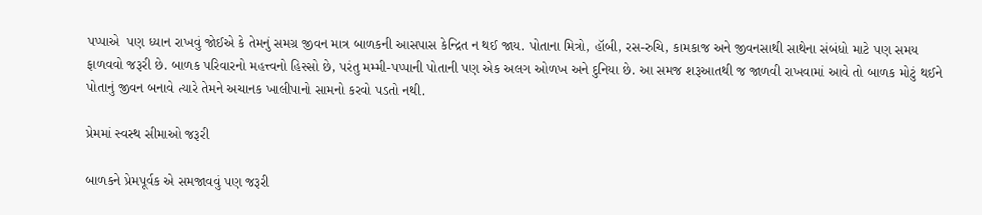પપ્પાએ  પણ ધ્યાન રાખવું જોઈએ કે તેમનું સમગ્ર જીવન માત્ર બાળકની આસપાસ કેન્દ્રિત ન થઈ જાય. પોતાના મિત્રો, હૉબી, રસ-રુચિ, કામકાજ અને જીવનસાથી સાથેના સંબંધો માટે પણ સમય ફાળવવો જરૂરી છે. બાળક પરિવારનો મહત્ત્વનો હિસ્સો છે, પરંતુ મમ્મી-પપ્પાની પોતાની પણ એક અલગ ઓળખ અને દુનિયા છે. આ સમજ શરૂઆતથી જ જાળવી રાખવામાં આવે તો બાળક મોટું થઈને પોતાનું જીવન બનાવે ત્યારે તેમને અચાનક ખાલીપાનો સામનો કરવો પડતો નથી.

પ્રેમમાં સ્વસ્થ સીમાઓ જરૂરી

બાળકને પ્રેમપૂર્વક એ સમજાવવું પણ જરૂરી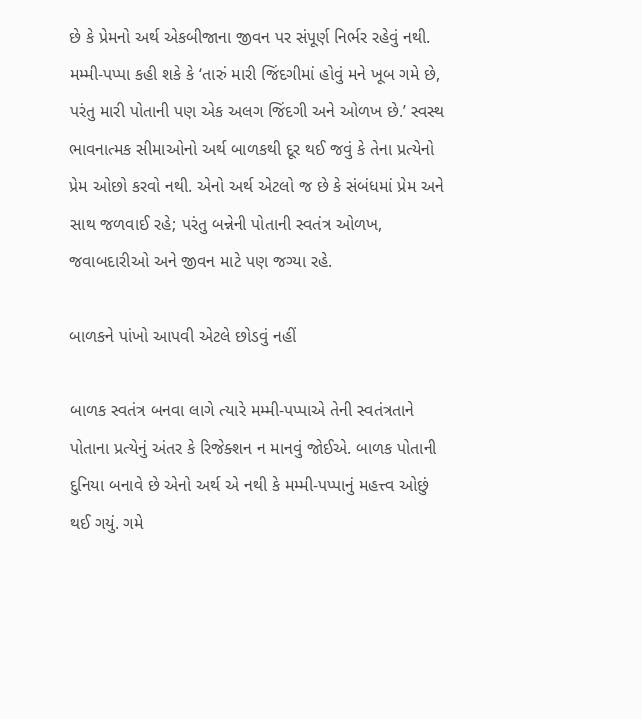છે કે પ્રેમનો અર્થ એકબીજાના જીવન પર સંપૂર્ણ નિર્ભર રહેવું નથી. મમ્મી-પપ્પા કહી શકે કે ‘તારું મારી જિંદગીમાં હોવું મને ખૂબ ગમે છે, પરંતુ મારી પોતાની પણ એક અલગ જિંદગી અને ઓળખ છે.’ સ્વસ્થ ભાવનાત્મક સીમાઓનો અર્થ બાળકથી દૂર થઈ જવું કે તેના પ્રત્યેનો પ્રેમ ઓછો કરવો નથી. એનો અર્થ એટલો જ છે કે સંબંધમાં પ્રેમ અને સાથ જળવાઈ રહે; પરંતુ બન્નેની પોતાની સ્વતંત્ર ઓળખ, જવાબદારીઓ અને જીવન માટે પણ જગ્યા રહે.

બાળકને પાંખો આપવી એટલે છોડવું નહીં

બાળક સ્વતંત્ર બનવા લાગે ત્યારે મમ્મી-પપ્પાએ તેની સ્વતંત્રતાને પોતાના પ્રત્યેનું અંતર કે રિજેક્શન ન માનવું જોઈએ. બાળક પોતાની દુનિયા બનાવે છે એનો અર્થ એ નથી કે મમ્મી-પપ્પાનું મહત્ત્વ ઓછું થઈ ગયું. ગમે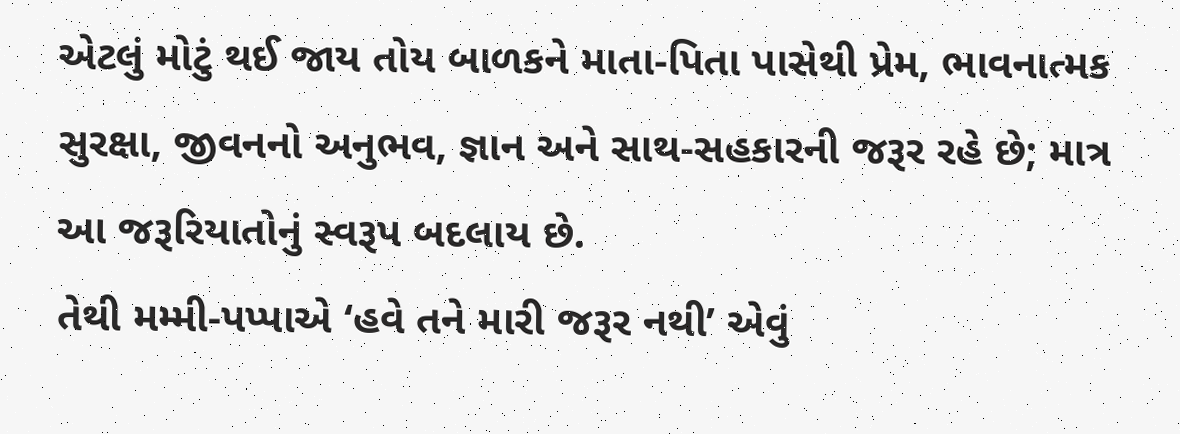એટલું મોટું થઈ જાય તોય બાળકને માતા-પિતા પાસેથી પ્રેમ, ભાવનાત્મક સુરક્ષા, જીવનનો અનુભવ, જ્ઞાન અને સાથ-સહકારની જરૂર રહે છે; માત્ર આ જરૂરિયાતોનું સ્વરૂપ બદલાય છે.
તેથી મમ્મી-પપ્પાએ ‘હવે તને મારી જરૂર નથી’ એવું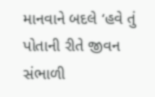માનવાને બદલે ‘હવે તું પોતાની રીતે જીવન સંભાળી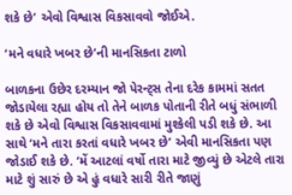શકે છે’ એવો વિશ્વાસ વિકસાવવો જોઈએ.

‘મને વધારે ખબર છે’ની માનસિકતા ટાળો

બાળકના ઉછેર દરમ્યાન જો પેરન્ટ્સ તેના દરેક કામમાં સતત જોડાયેલા રહ્યા હોય તો તેને બાળક પોતાની રીતે બધું સંભાળી શકે છે એવો વિશ્વાસ વિકસાવવામાં મુશ્કેલી પડી શકે છે. આ સાથે ‘મને તારા કરતાં વધારે ખબર છે’ એવી માનસિકતા પણ જોડાઈ શકે છે. ‘મેં આટલાં વર્ષો તારા માટે જીવ્યું છે એટલે તારા માટે શું સારું છે એ હું વધારે સારી રીતે જાણું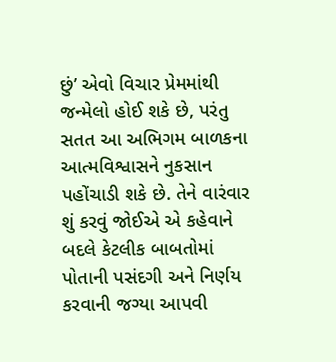છું’ એવો વિચાર પ્રેમમાંથી જન્મેલો હોઈ શકે છે, પરંતુ સતત આ અભિગમ બાળકના આત્મવિશ્વાસને નુકસાન પહોંચાડી શકે છે. તેને વારંવાર શું કરવું જોઈએ એ કહેવાને બદલે કેટલીક બાબતોમાં પોતાની પસંદગી અને નિર્ણય કરવાની જગ્યા આપવી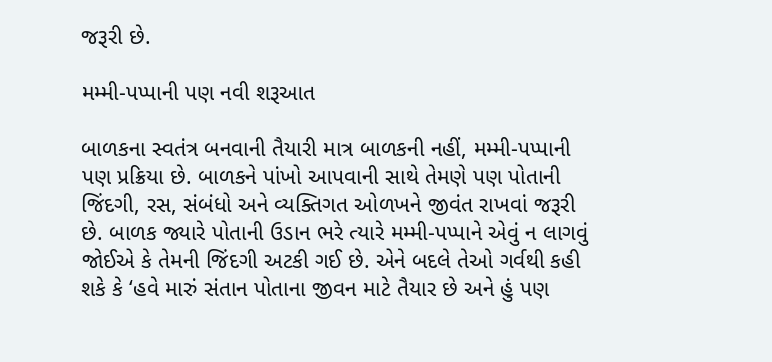જરૂરી છે.

મમ્મી-પપ્પાની પણ નવી શરૂઆત

બાળકના સ્વતંત્ર બનવાની તૈયારી માત્ર બાળકની નહીં, મમ્મી-પપ્પાની પણ પ્રક્રિયા છે. બાળકને પાંખો આપવાની સાથે તેમણે પણ પોતાની જિંદગી, રસ, સંબંધો અને વ્યક્તિગત ઓળખને જીવંત રાખવાં જરૂરી છે. બાળક જ્યારે પોતાની ઉડાન ભરે ત્યારે મમ્મી-પપ્પાને એવું ન લાગવું જોઈએ કે તેમની જિંદગી અટકી ગઈ છે. એને બદલે તેઓ ગર્વથી કહી શકે કે ‘હવે મારું સંતાન પોતાના જીવન માટે તૈયાર છે અને હું પણ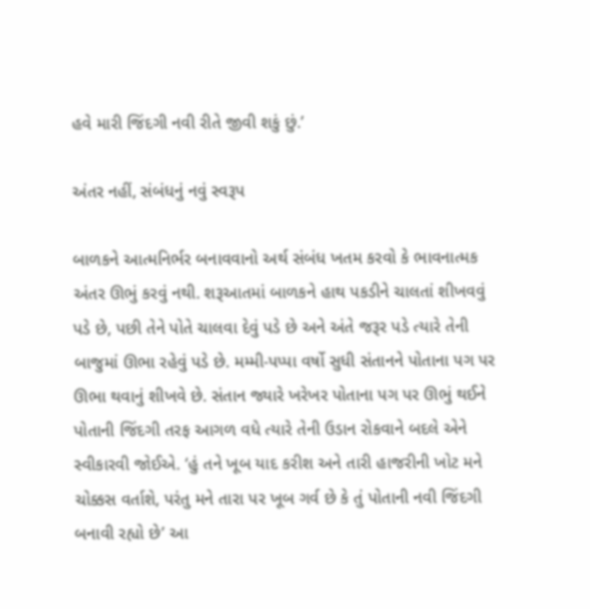હવે મારી જિંદગી નવી રીતે જીવી શકું છું.’

અંતર નહીં, સંબંધનું નવું સ્વરૂપ

બાળકને આત્મનિર્ભર બનાવવાનો અર્થ સંબંધ ખતમ કરવો કે ભાવનાત્મક અંતર ઊભું કરવું નથી. શરૂઆતમાં બાળકને હાથ પકડીને ચાલતાં શીખવવું પડે છે, પછી તેને પોતે ચાલવા દેવું પડે છે અને અંતે જરૂર પડે ત્યારે તેની બાજુમાં ઊભા રહેવું પડે છે. મમ્મી-પપ્પા વર્ષો સુધી સંતાનને પોતાના પગ પર ઊભા થવાનું શીખવે છે. સંતાન જ્યારે ખરેખર પોતાના પગ પર ઊભું થઈને પોતાની જિંદગી તરફ આગળ વધે ત્યારે તેની ઉડાન રોકવાને બદલે એને સ્વીકારવી જોઈએ. ‘હું તને ખૂબ યાદ કરીશ અને તારી હાજરીની ખોટ મને ચોક્કસ વર્તાશે, પરંતુ મને તારા પર ખૂબ ગર્વ છે કે તું પોતાની નવી જિંદગી બનાવી રહ્યો છે’ આ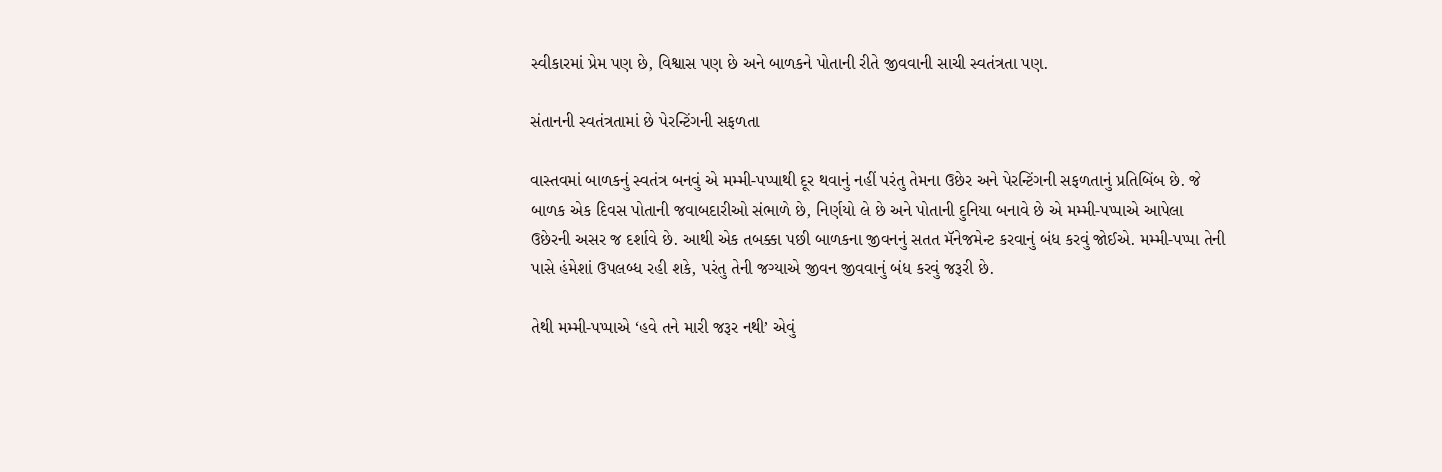સ્વીકારમાં પ્રેમ પણ છે, વિશ્વાસ પણ છે અને બાળકને પોતાની રીતે જીવવાની સાચી સ્વતંત્રતા પણ.

સંતાનની સ્વતંત્રતામાં છે પેરન્ટિંગની સફળતા

વાસ્તવમાં બાળકનું સ્વતંત્ર બનવું એ મમ્મી-પપ્પાથી દૂર થવાનું નહીં પરંતુ તેમના ઉછેર અને પેરન્ટિંગની સફળતાનું પ્રતિબિંબ છે. જે બાળક એક દિવસ પોતાની જવાબદારીઓ સંભાળે છે, નિર્ણયો લે છે અને પોતાની દુનિયા બનાવે છે એ મમ્મી-પપ્પાએ આપેલા ઉછેરની અસર જ દર્શાવે છે. આથી એક તબક્કા પછી બાળકના જીવનનું સતત મૅનેજમેન્ટ કરવાનું બંધ કરવું જોઈએ. મમ્મી-પપ્પા તેની પાસે હંમેશાં ઉપલબ્ધ રહી શકે, પરંતુ તેની જગ્યાએ જીવન જીવવાનું બંધ કરવું જરૂરી છે.

તેથી મમ્મી-પપ્પાએ ‘હવે તને મારી જરૂર નથી’ એવું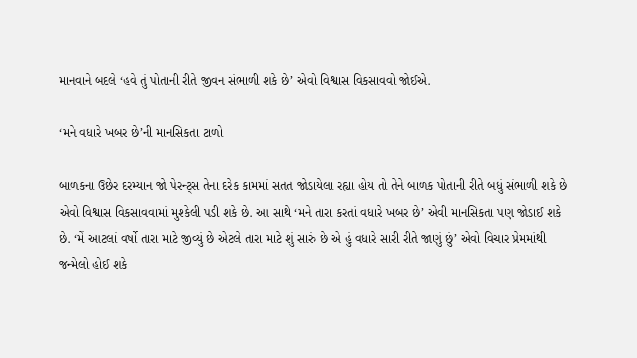માનવાને બદલે ‘હવે તું પોતાની રીતે જીવન સંભાળી શકે છે’ એવો વિશ્વાસ વિકસાવવો જોઈએ.

‘મને વધારે ખબર છે’ની માનસિકતા ટાળો

બાળકના ઉછેર દરમ્યાન જો પેરન્ટ્સ તેના દરેક કામમાં સતત જોડાયેલા રહ્યા હોય તો તેને બાળક પોતાની રીતે બધું સંભાળી શકે છે એવો વિશ્વાસ વિકસાવવામાં મુશ્કેલી પડી શકે છે. આ સાથે ‘મને તારા કરતાં વધારે ખબર છે’ એવી માનસિકતા પણ જોડાઈ શકે છે. ‘મેં આટલાં વર્ષો તારા માટે જીવ્યું છે એટલે તારા માટે શું સારું છે એ હું વધારે સારી રીતે જાણું છું’ એવો વિચાર પ્રેમમાંથી જન્મેલો હોઈ શકે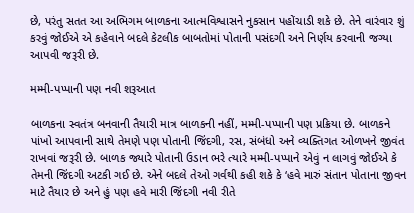છે, પરંતુ સતત આ અભિગમ બાળકના આત્મવિશ્વાસને નુકસાન પહોંચાડી શકે છે. તેને વારંવાર શું કરવું જોઈએ એ કહેવાને બદલે કેટલીક બાબતોમાં પોતાની પસંદગી અને નિર્ણય કરવાની જગ્યા આપવી જરૂરી છે.

મમ્મી-પપ્પાની પણ નવી શરૂઆત

બાળકના સ્વતંત્ર બનવાની તૈયારી માત્ર બાળકની નહીં, મમ્મી-પપ્પાની પણ પ્રક્રિયા છે. બાળકને પાંખો આપવાની સાથે તેમણે પણ પોતાની જિંદગી, રસ, સંબંધો અને વ્યક્તિગત ઓળખને જીવંત રાખવાં જરૂરી છે. બાળક જ્યારે પોતાની ઉડાન ભરે ત્યારે મમ્મી-પપ્પાને એવું ન લાગવું જોઈએ કે તેમની જિંદગી અટકી ગઈ છે. એને બદલે તેઓ ગર્વથી કહી શકે કે ‘હવે મારું સંતાન પોતાના જીવન માટે તૈયાર છે અને હું પણ હવે મારી જિંદગી નવી રીતે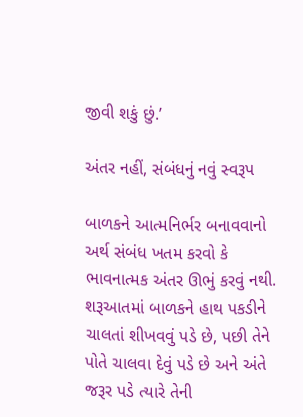જીવી શકું છું.’

અંતર નહીં, સંબંધનું નવું સ્વરૂપ

બાળકને આત્મનિર્ભર બનાવવાનો અર્થ સંબંધ ખતમ કરવો કે ભાવનાત્મક અંતર ઊભું કરવું નથી. શરૂઆતમાં બાળકને હાથ પકડીને ચાલતાં શીખવવું પડે છે, પછી તેને પોતે ચાલવા દેવું પડે છે અને અંતે જરૂર પડે ત્યારે તેની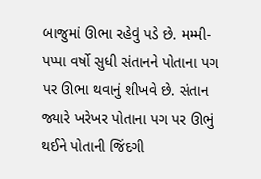બાજુમાં ઊભા રહેવું પડે છે. મમ્મી-પપ્પા વર્ષો સુધી સંતાનને પોતાના પગ પર ઊભા થવાનું શીખવે છે. સંતાન જ્યારે ખરેખર પોતાના પગ પર ઊભું થઈને પોતાની જિંદગી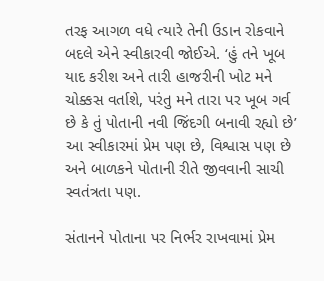તરફ આગળ વધે ત્યારે તેની ઉડાન રોકવાને બદલે એને સ્વીકારવી જોઈએ. ‘હું તને ખૂબ યાદ કરીશ અને તારી હાજરીની ખોટ મને ચોક્કસ વર્તાશે, પરંતુ મને તારા પર ખૂબ ગર્વ છે કે તું પોતાની નવી જિંદગી બનાવી રહ્યો છે’ આ સ્વીકારમાં પ્રેમ પણ છે, વિશ્વાસ પણ છે અને બાળકને પોતાની રીતે જીવવાની સાચી સ્વતંત્રતા પણ.

સંતાનને પોતાના પર નિર્ભર રાખવામાં પ્રેમ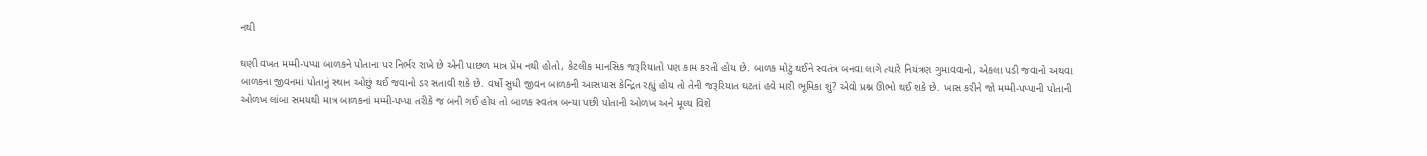નથી

ઘણી વખત મમ્મી-પપ્પા બાળકને પોતાના પર નિર્ભર રાખે છે એની પાછળ માત્ર પ્રેમ નથી હોતો, કેટલીક માનસિક જરૂરિયાતો પણ કામ કરતી હોય છે. બાળક મોટું થઈને સ્વતંત્ર બનવા લાગે ત્યારે નિયંત્રણ ગુમાવવાનો, એકલા પડી જવાનો અથવા બાળકના જીવનમાં પોતાનું સ્થાન ઓછું થઈ જવાનો ડર સતાવી શકે છે. વર્ષો સુધી જીવન બાળકની આસપાસ કેન્દ્રિત રહ્યું હોય તો તેની જરૂરિયાત ઘટતાં હવે મારી ભૂમિકા શું? એવો પ્રશ્ન ઊભો થઈ શકે છે. ખાસ કરીને જો મમ્મી-પપ્પાની પોતાની ઓળખ લાંબા સમયથી માત્ર બાળકનાં મમ્મી-પપ્પા તરીકે જ બની ગઈ હોય તો બાળક સ્વતંત્ર બન્યા પછી પોતાની ઓળખ અને મૂલ્ય વિશે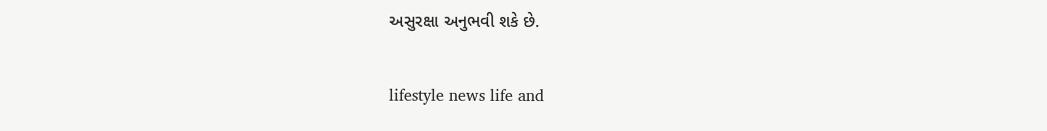અસુરક્ષા અનુભવી શકે છે.

lifestyle news life and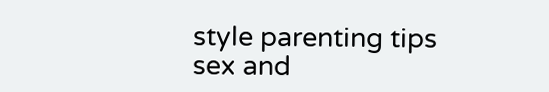style parenting tips sex and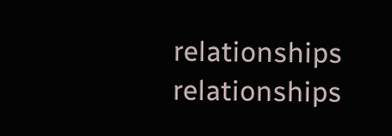relationships relationships